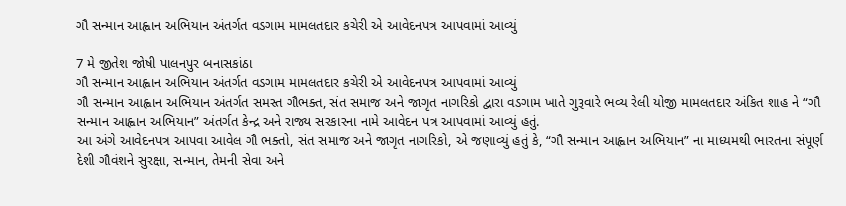ગૌ સન્માન આહ્વાન અભિયાન અંતર્ગત વડગામ મામલતદાર કચેરી એ આવેદનપત્ર આપવામાં આવ્યું

7 મે જીતેશ જોષી પાલનપુર બનાસકાંઠા
ગૌ સન્માન આહ્વાન અભિયાન અંતર્ગત વડગામ મામલતદાર કચેરી એ આવેદનપત્ર આપવામાં આવ્યું
ગૌ સન્માન આહ્વાન અભિયાન અંતર્ગત સમસ્ત ગૌભક્ત, સંત સમાજ અને જાગૃત નાગરિકો દ્વારા વડગામ ખાતે ગુરૂવારે ભવ્ય રેલી યોજી મામલતદાર અંકિત શાહ ને “ગૌ સન્માન આહ્વાન અભિયાન” અંતર્ગત કેન્દ્ર અને રાજ્ય સરકારના નામે આવેદન પત્ર આપવામાં આવ્યું હતું.
આ અંગે આવેદનપત્ર આપવા આવેલ ગૌ ભક્તો, સંત સમાજ અને જાગૃત નાગરિકો, એ જણાવ્યું હતું કે, “ગૌ સન્માન આહ્વાન અભિયાન” ના માધ્યમથી ભારતના સંપૂર્ણ દેશી ગૌવંશને સુરક્ષા, સન્માન, તેમની સેવા અને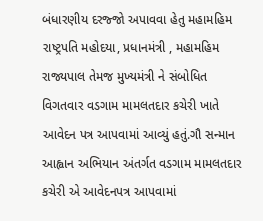બંધારણીય દરજ્જો અપાવવા હેતુ મહામહિમ રાષ્ટ્રપતિ મહોદયા, પ્રધાનમંત્રી , મહામહિમ રાજ્યપાલ તેમજ મુખ્યમંત્રી ને સંબોધિત વિગતવાર વડગામ મામલતદાર કચેરી ખાતે આવેદન પત્ર આપવામાં આવ્યું હતું.ગૌ સન્માન આહ્વાન અભિયાન અંતર્ગત વડગામ મામલતદાર કચેરી એ આવેદનપત્ર આપવામાં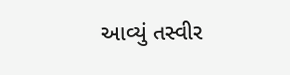આવ્યું તસ્વીર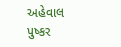અહેવાલ પુષ્કર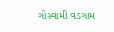ગોસ્વામી વડગામ